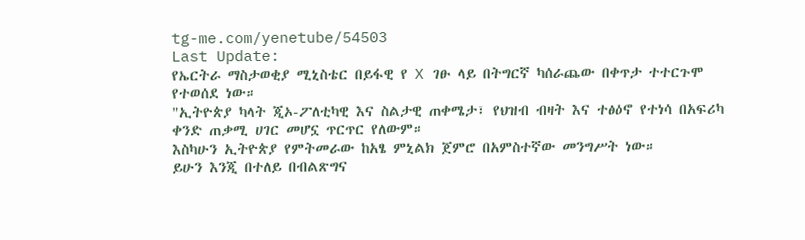tg-me.com/yenetube/54503
Last Update:
የኤርትራ ማስታወቂያ ሚኒስቴር በይፋዊ የ X ገፁ ላይ በትግርኛ ካሰራጨው በቀጥታ ተተርጉሞ የተወሰደ ነው።
"ኢትዮጵያ ካላት ጂኦ-ፖለቲካዊ እና ስልታዊ ጠቀሜታ፣ የህዝብ ብዛት እና ተፅዕኖ የተነሳ በአፍሪካ ቀንድ ጠቃሚ ሀገር መሆኗ ጥርጥር የለውም።
እስካሁን ኢትዮጵያ የምትመራው ከአፄ ምኒልክ ጀምሮ በአምስተኛው መንግሥት ነው።
ይሁን እንጂ በተለይ በብልጽግና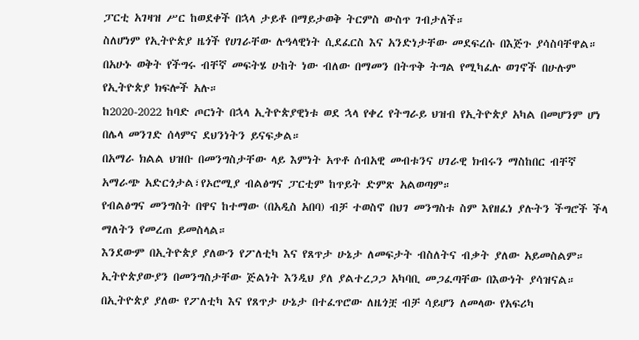ፓርቲ አገዛዝ ሥር ከወደቀች በኋላ ታይቶ በማይታወቅ ትርምስ ውስጥ ገብታለች።
ስለሆነም የኢትዮጵያ ዜጎች የሀገራቸው ሉዓላዊነት ሲደፈርስ እና አንድነታቸው መደፍረሱ በእጅጉ ያሳስባቸዋል።
በአሁኑ ወቅት የችግሩ ብቸኛ መፍትሄ ሁከት ነው ብለው በማመን በትጥቅ ትግል የሚካፈሉ ወገኖች በሁሉም የኢትዮጵያ ክፍሎች አሉ።
ከ2020-2022 ከባድ ጦርነት በኋላ ኢትዮጵያዊነቱ ወደ ኋላ የቀረ የትግራይ ህዝብ የኢትዮጵያ አካል በመሆንም ሆነ በሌላ መንገድ ሰላምና ደህንነትን ይናፍቃል።
በአማራ ክልል ህዝቡ በመንግስታቸው ላይ እምነት አጥቶ ሰብአዊ መብቱንና ሀገራዊ ክብሩን ማስከበር ብቸኛ አማራጭ አድርጎታል፣የኦሮሚያ ብልፅግና ፓርቲም ከጥይት ድምጽ አልወጣም።
የብልፅግና መንግስት በዋና ከተማው (በአዲስ አበባ) ብቻ ተወስኖ በህገ መንግስቱ ስም እየዘፈነ ያሉትን ችግሮች ችላ ማለትን የመረጠ ይመስላል።
እንደውም በኢትዮጵያ ያለውን የፖለቲካ እና የጸጥታ ሁኔታ ለመፍታት ብስለትና ብቃት ያለው አይመስልም። ኢትዮጵያውያን በመንግስታቸው ጅልነት እንዲህ ያለ ያልተረጋጋ አካባቢ መጋፈጣቸው በእውነት ያሳዝናል። በኢትዮጵያ ያለው የፖለቲካ እና የጸጥታ ሁኔታ በተፈጥሮው ለዜጎቿ ብቻ ሳይሆን ለመላው የአፍሪካ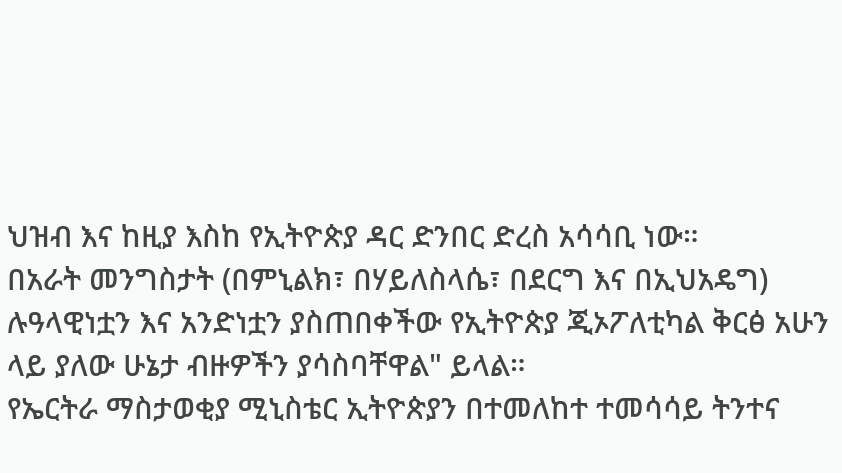ህዝብ እና ከዚያ እስከ የኢትዮጵያ ዳር ድንበር ድረስ አሳሳቢ ነው።
በአራት መንግስታት (በምኒልክ፣ በሃይለስላሴ፣ በደርግ እና በኢህአዴግ) ሉዓላዊነቷን እና አንድነቷን ያስጠበቀችው የኢትዮጵያ ጂኦፖለቲካል ቅርፅ አሁን ላይ ያለው ሁኔታ ብዙዎችን ያሳስባቸዋል" ይላል።
የኤርትራ ማስታወቂያ ሚኒስቴር ኢትዮጵያን በተመለከተ ተመሳሳይ ትንተና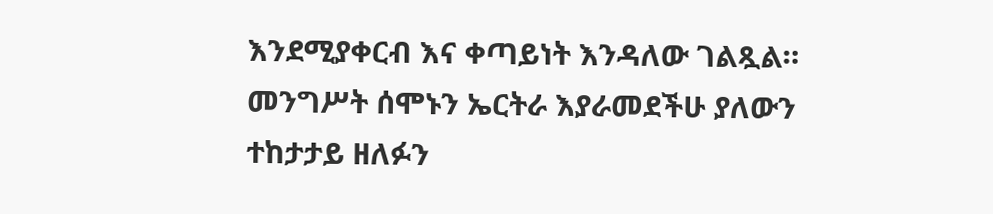እንደሚያቀርብ እና ቀጣይነት እንዳለው ገልጿል።
መንግሥት ሰሞኑን ኤርትራ እያራመደችሁ ያለውን ተከታታይ ዘለፉን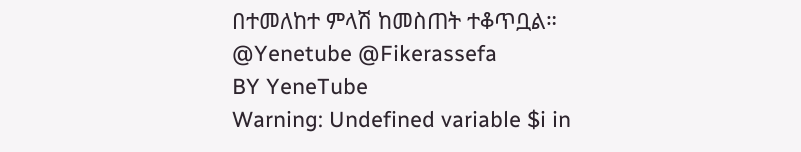በተመለከተ ምላሽ ከመስጠት ተቆጥቧል።
@Yenetube @Fikerassefa
BY YeneTube
Warning: Undefined variable $i in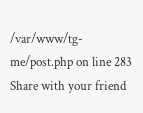/var/www/tg-me/post.php on line 283
Share with your friend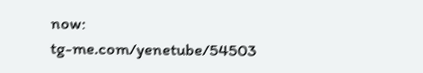now:
tg-me.com/yenetube/54503